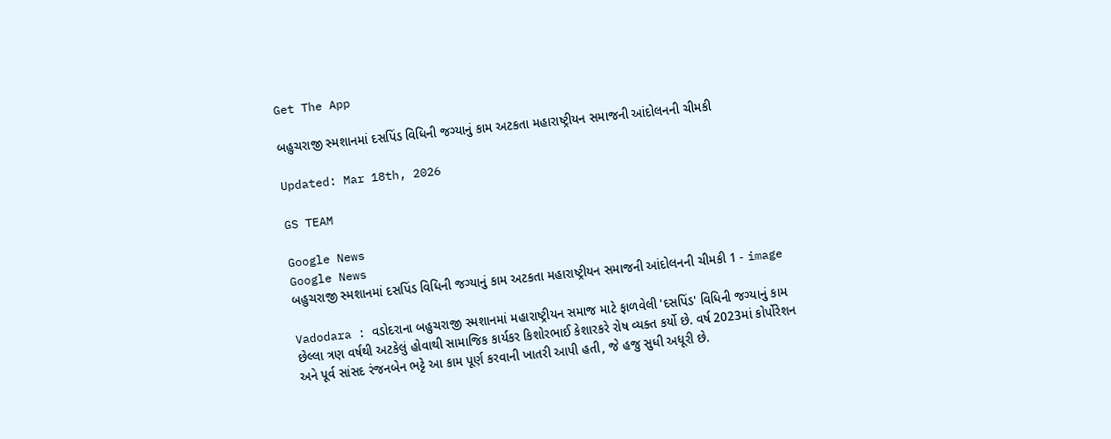Get The App

બહુચરાજી સ્મશાનમાં દસપિંડ વિધિની જગ્યાનું કામ અટકતા મહારાષ્ટ્રીયન સમાજની આંદોલનની ચીમકી

Updated: Mar 18th, 2026

GS TEAM

Google News
Google News
બહુચરાજી સ્મશાનમાં દસપિંડ વિધિની જગ્યાનું કામ અટકતા મહારાષ્ટ્રીયન સમાજની આંદોલનની ચીમકી 1 - image

Vadodara : વડોદરાના બહુચરાજી સ્મશાનમાં મહારાષ્ટ્રીયન સમાજ માટે ફાળવેલી 'દસપિંડ' વિધિની જગ્યાનું કામ છેલ્લા ત્રણ વર્ષથી અટકેલું હોવાથી સામાજિક કાર્યકર કિશોરભાઈ કેશારકરે રોષ વ્યક્ત કર્યો છે. વર્ષ 2023માં કોર્પોરેશન અને પૂર્વ સાંસદ રંજનબેન ભટ્ટે આ કામ પૂર્ણ કરવાની ખાતરી આપી હતી, જે હજુ સુધી અધૂરી છે.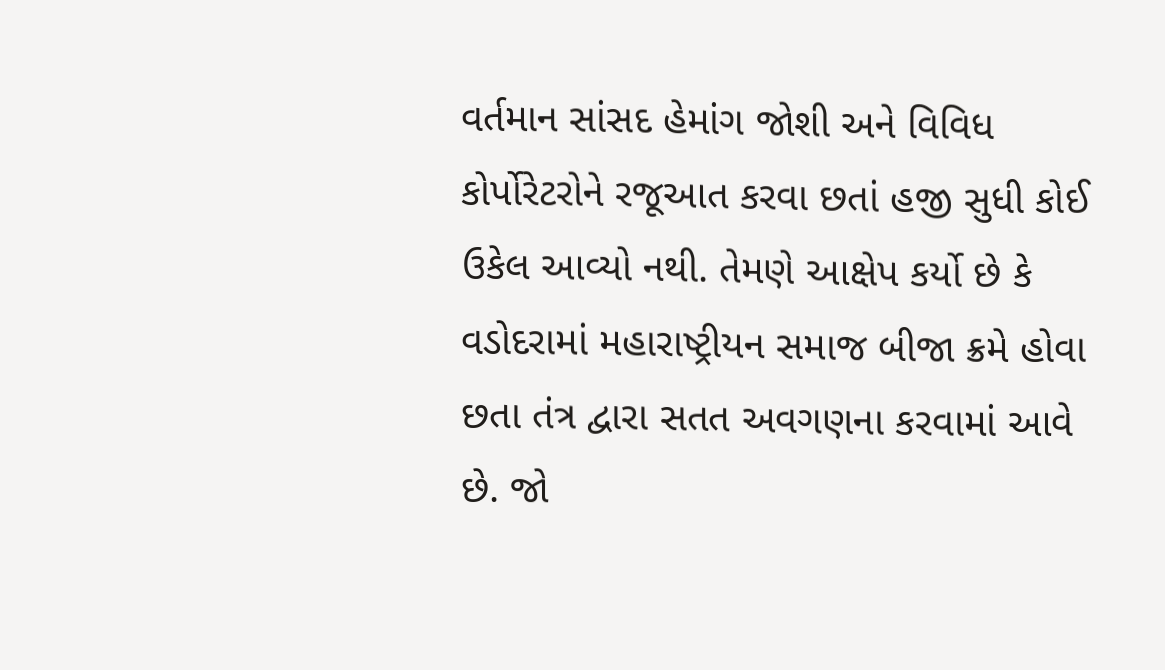વર્તમાન સાંસદ હેમાંગ જોશી અને વિવિધ કોર્પોરેટરોને રજૂઆત કરવા છતાં હજી સુધી કોઈ ઉકેલ આવ્યો નથી. તેમણે આક્ષેપ કર્યો છે કે વડોદરામાં મહારાષ્ટ્રીયન સમાજ બીજા ક્રમે હોવા છતા તંત્ર દ્વારા સતત અવગણના કરવામાં આવે છે. જો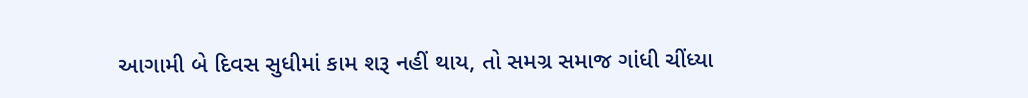આગામી બે દિવસ સુધીમાં કામ શરૂ નહીં થાય, તો સમગ્ર સમાજ ગાંધી ચીંધ્યા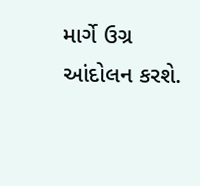માર્ગે ઉગ્ર આંદોલન કરશે.